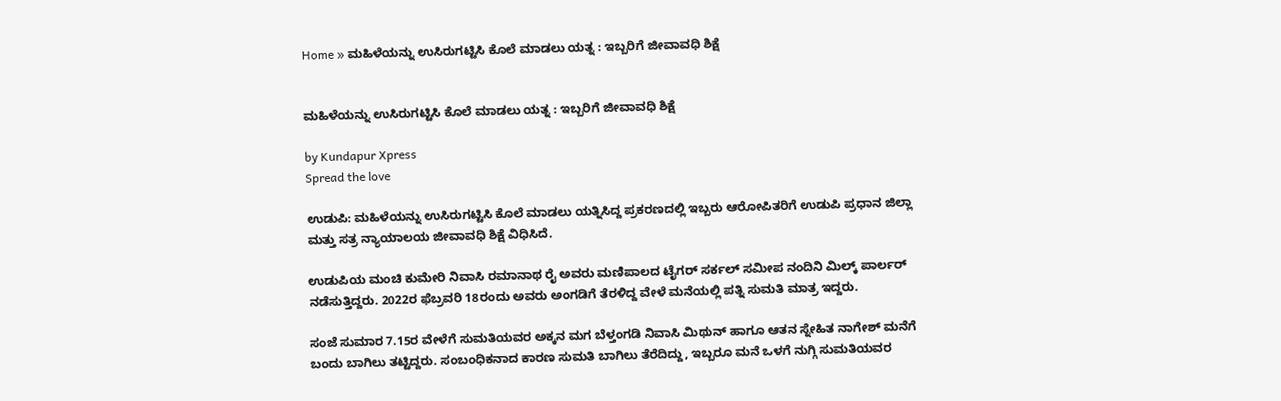Home » ಮಹಿಳೆಯನ್ನು ಉಸಿರುಗಟ್ಟಿಸಿ ಕೊಲೆ ಮಾಡಲು ಯತ್ನ : ಇಬ್ಬರಿಗೆ ಜೀವಾವಧಿ ಶಿಕ್ಷೆ


ಮಹಿಳೆಯನ್ನು ಉಸಿರುಗಟ್ಟಿಸಿ ಕೊಲೆ ಮಾಡಲು ಯತ್ನ : ಇಬ್ಬರಿಗೆ ಜೀವಾವಧಿ ಶಿಕ್ಷೆ

by Kundapur Xpress
Spread the love

ಉಡುಪಿ: ಮಹಿಳೆಯನ್ನು ಉಸಿರುಗಟ್ಟಿಸಿ ಕೊಲೆ ಮಾಡಲು ಯತ್ನಿಸಿದ್ದ ಪ್ರಕರಣದಲ್ಲಿ ಇಬ್ಬರು ಆರೋಪಿತರಿಗೆ ಉಡುಪಿ ಪ್ರಧಾನ ಜಿಲ್ಲಾ ಮತ್ತು ಸತ್ರ ನ್ಯಾಯಾಲಯ ಜೀವಾವಧಿ ಶಿಕ್ಷೆ ವಿಧಿಸಿದೆ.

ಉಡುಪಿಯ ಮಂಚಿ ಕುಮೇರಿ ನಿವಾಸಿ ರಮಾನಾಥ ರೈ ಅವರು ಮಣಿಪಾಲದ ಟೈಗರ್ ಸರ್ಕಲ್ ಸಮೀಪ ನಂದಿನಿ ಮಿಲ್ಕ್ ಪಾರ್ಲರ್ ನಡೆಸುತ್ತಿದ್ದರು. 2022ರ ಫೆಬ್ರವರಿ 18ರಂದು ಅವರು ಅಂಗಡಿಗೆ ತೆರಳಿದ್ದ ವೇಳೆ ಮನೆಯಲ್ಲಿ ಪತ್ನಿ ಸುಮತಿ ಮಾತ್ರ ಇದ್ದರು.

ಸಂಜೆ ಸುಮಾರ 7.15ರ ವೇಳೆಗೆ ಸುಮತಿಯವರ ಅಕ್ಕನ ಮಗ ಬೆಳ್ತಂಗಡಿ ನಿವಾಸಿ ಮಿಥುನ್ ಹಾಗೂ ಆತನ ಸ್ನೇಹಿತ ನಾಗೇಶ್ ಮನೆಗೆ ಬಂದು ಬಾಗಿಲು ತಟ್ಟಿದ್ದರು. ಸಂಬಂಧಿಕನಾದ ಕಾರಣ ಸುಮತಿ ಬಾಗಿಲು ತೆರೆದಿದ್ದು, ಇಬ್ಬರೂ ಮನೆ ಒಳಗೆ ನುಗ್ಗಿ ಸುಮತಿಯವರ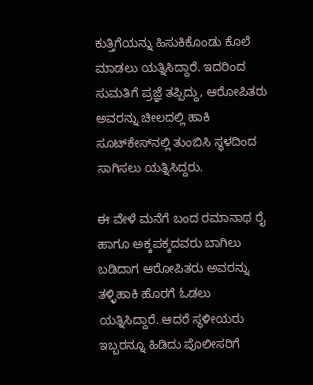ಕುತ್ತಿಗೆಯನ್ನು ಹಿಸುಕಿಕೊಂಡು ಕೊಲೆ ಮಾಡಲು ಯತ್ನಿಸಿದ್ದಾರೆ. ಇದರಿಂದ ಸುಮತಿಗೆ ಪ್ರಜ್ಞೆ ತಪ್ಪಿದ್ದು, ಆರೋಪಿತರು ಅವರನ್ನು ಚೀಲದಲ್ಲಿ ಹಾಕಿ ಸೂಟ್‌ಕೇಸ್‌ನಲ್ಲಿ ತುಂಬಿಸಿ ಸ್ಥಳದಿಂದ ಸಾಗಿಸಲು ಯತ್ನಿಸಿದ್ದರು.

ಈ ವೇಳೆ ಮನೆಗೆ ಬಂದ ರಮಾನಾಥ ರೈ ಹಾಗೂ ಅಕ್ಕಪಕ್ಕದವರು ಬಾಗಿಲು ಬಡಿದಾಗ ಆರೋಪಿತರು ಅವರನ್ನು ತಳ್ಳಿಹಾಕಿ ಹೊರಗೆ ಓಡಲು ಯತ್ನಿಸಿದ್ದಾರೆ. ಆದರೆ ಸ್ಥಳೀಯರು ಇಬ್ಬರನ್ನೂ ಹಿಡಿದು ಪೊಲೀಸರಿಗೆ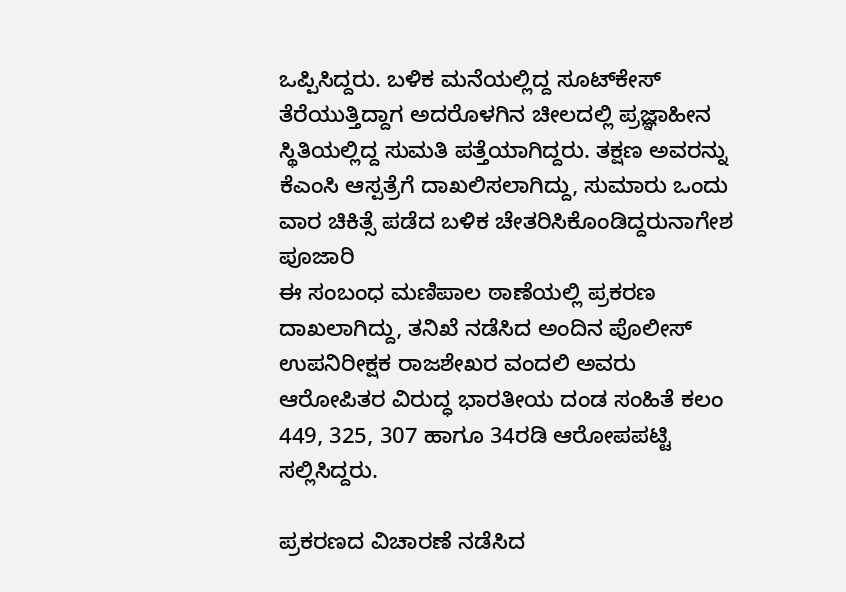ಒಪ್ಪಿಸಿದ್ದರು. ಬಳಿಕ ಮನೆಯಲ್ಲಿದ್ದ ಸೂಟ್‌ಕೇಸ್ ತೆರೆಯುತ್ತಿದ್ದಾಗ ಅದರೊಳಗಿನ ಚೀಲದಲ್ಲಿ ಪ್ರಜ್ಞಾಹೀನ ಸ್ಥಿತಿಯಲ್ಲಿದ್ದ ಸುಮತಿ ಪತ್ತೆಯಾಗಿದ್ದರು. ತಕ್ಷಣ ಅವರನ್ನು ಕೆಎಂಸಿ ಆಸ್ಪತ್ರೆಗೆ ದಾಖಲಿಸಲಾಗಿದ್ದು, ಸುಮಾರು ಒಂದು ವಾರ ಚಿಕಿತ್ಸೆ ಪಡೆದ ಬಳಿಕ ಚೇತರಿಸಿಕೊಂಡಿದ್ದರುನಾಗೇಶ ಪೂಜಾರಿ
ಈ ಸಂಬಂಧ ಮಣಿಪಾಲ ಠಾಣೆಯಲ್ಲಿ ಪ್ರಕರಣ ದಾಖಲಾಗಿದ್ದು, ತನಿಖೆ ನಡೆಸಿದ ಅಂದಿನ ಪೊಲೀಸ್ ಉಪನಿರೀಕ್ಷಕ ರಾಜಶೇಖರ ವಂದಲಿ ಅವರು ಆರೋಪಿತರ ವಿರುದ್ಧ ಭಾರತೀಯ ದಂಡ ಸಂಹಿತೆ ಕಲಂ 449, 325, 307 ಹಾಗೂ 34ರಡಿ ಆರೋಪಪಟ್ಟಿ ಸಲ್ಲಿಸಿದ್ದರು.

ಪ್ರಕರಣದ ವಿಚಾರಣೆ ನಡೆಸಿದ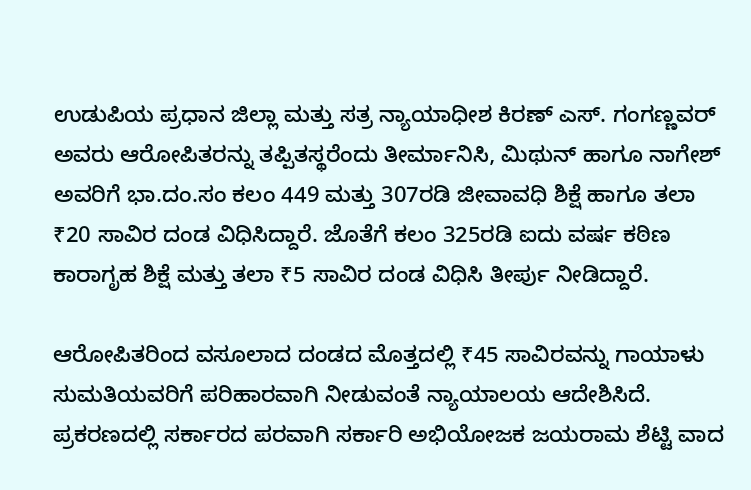ಉಡುಪಿಯ ಪ್ರಧಾನ ಜಿಲ್ಲಾ ಮತ್ತು ಸತ್ರ ನ್ಯಾಯಾಧೀಶ ಕಿರಣ್ ಎಸ್. ಗಂಗಣ್ಣವರ್ ಅವರು ಆರೋಪಿತರನ್ನು ತಪ್ಪಿತಸ್ಥರೆಂದು ತೀರ್ಮಾನಿಸಿ, ಮಿಥುನ್ ಹಾಗೂ ನಾಗೇಶ್ ಅವರಿಗೆ ಭಾ.ದಂ.ಸಂ ಕಲಂ 449 ಮತ್ತು 307ರಡಿ ಜೀವಾವಧಿ ಶಿಕ್ಷೆ ಹಾಗೂ ತಲಾ ₹20 ಸಾವಿರ ದಂಡ ವಿಧಿಸಿದ್ದಾರೆ. ಜೊತೆಗೆ ಕಲಂ 325ರಡಿ ಐದು ವರ್ಷ ಕಠಿಣ ಕಾರಾಗೃಹ ಶಿಕ್ಷೆ ಮತ್ತು ತಲಾ ₹5 ಸಾವಿರ ದಂಡ ವಿಧಿಸಿ ತೀರ್ಪು ನೀಡಿದ್ದಾರೆ.

ಆರೋಪಿತರಿಂದ ವಸೂಲಾದ ದಂಡದ ಮೊತ್ತದಲ್ಲಿ ₹45 ಸಾವಿರವನ್ನು ಗಾಯಾಳು ಸುಮತಿಯವರಿಗೆ ಪರಿಹಾರವಾಗಿ ನೀಡುವಂತೆ ನ್ಯಾಯಾಲಯ ಆದೇಶಿಸಿದೆ. ಪ್ರಕರಣದಲ್ಲಿ ಸರ್ಕಾರದ ಪರವಾಗಿ ಸರ್ಕಾರಿ ಅಭಿಯೋಜಕ ಜಯರಾಮ ಶೆಟ್ಟಿ ವಾದ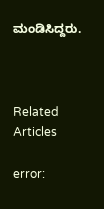ಮಂಡಿಸಿದ್ದರು.



Related Articles

error: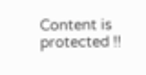Content is protected !!